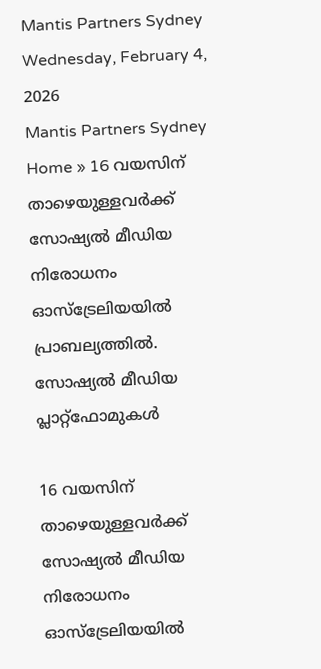Mantis Partners Sydney
Wednesday, February 4, 2026
Mantis Partners Sydney
Home » 16 വയസിന് താഴെയുള്ളവര്‍ക്ക് സോഷ്യല്‍ മീഡിയ നിരോധനം ഓസ്ട്രേലിയയിൽ പ്രാബല്യത്തിൽ.
സോഷ്യൽ മീഡിയ പ്ലാറ്റ്‌ഫോമുകൾ

16 വയസിന് താഴെയുള്ളവര്‍ക്ക് സോഷ്യല്‍ മീഡിയ നിരോധനം ഓസ്ട്രേലിയയിൽ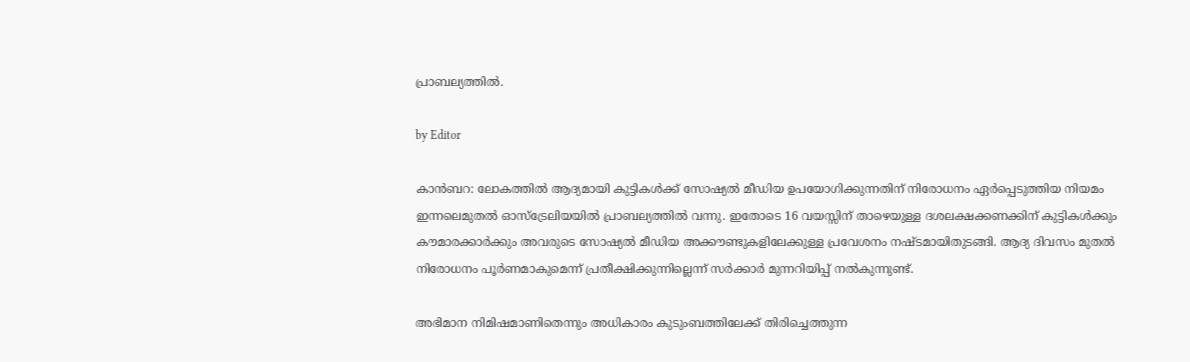പ്രാബല്യത്തിൽ.

by Editor

കാൻബറ: ലോകത്തിൽ ആദ്യമായി കുട്ടികൾക്ക് സോഷ്യൽ മീഡിയ ഉപയോഗിക്കുന്നതിന് നിരോധനം ഏർപ്പെടുത്തിയ നിയമം ഇന്നലെമുതൽ ഓസ്ട്രേലിയയിൽ പ്രാബല്യത്തിൽ വന്നു. ഇതോടെ 16 വയസ്സിന് താഴെയുള്ള ദശലക്ഷക്കണക്കിന് കുട്ടികൾക്കും കൗമാരക്കാർക്കും അവരുടെ സോഷ്യൽ മീഡിയ അക്കൗണ്ടുകളിലേക്കുള്ള പ്രവേശനം നഷ്ടമായിതുടങ്ങി. ആദ്യ ദിവസം മുതൽ നിരോധനം പൂർണമാകുമെന്ന് പ്രതീക്ഷിക്കുന്നില്ലെന്ന് സർക്കാർ മുന്നറിയിപ്പ് നൽകുന്നുണ്ട്.

അഭിമാന നിമിഷമാണിതെന്നും അധികാരം കുടുംബത്തിലേക്ക് തിരിച്ചെത്തുന്ന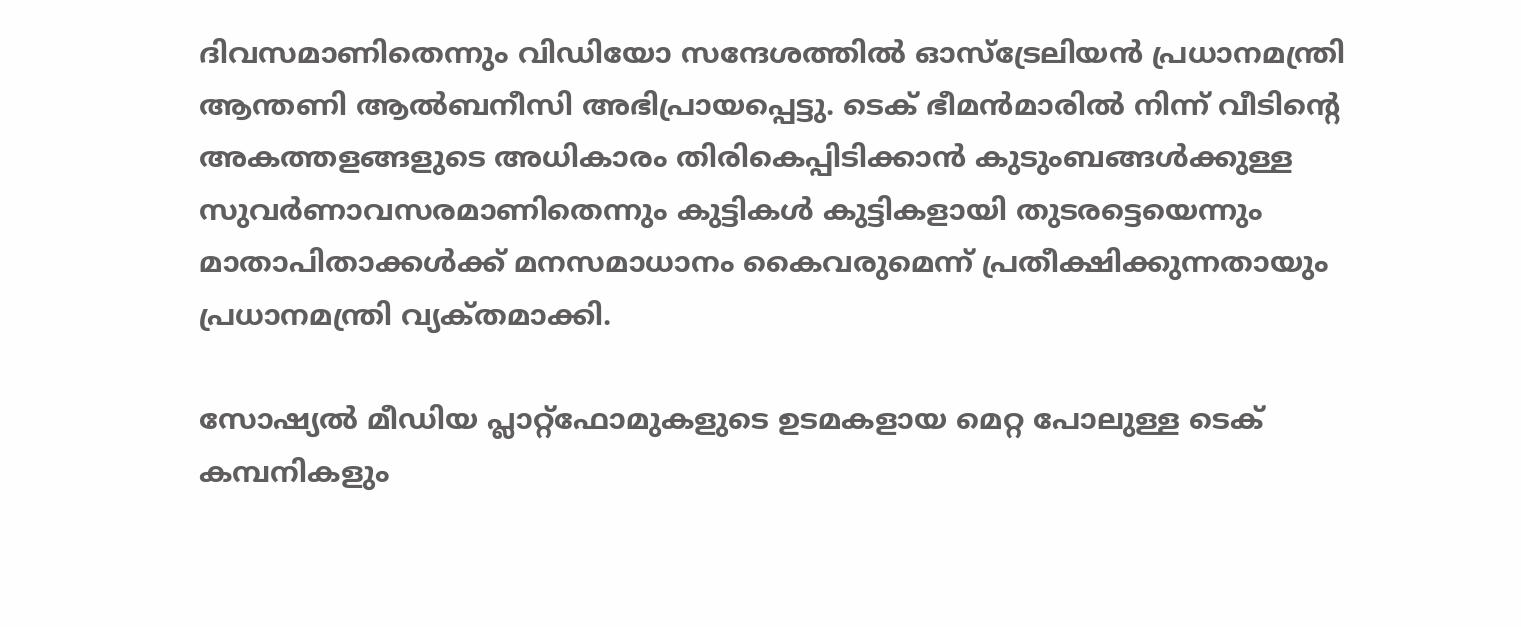ദിവസമാണിതെന്നും വിഡിയോ സന്ദേശത്തില്‍ ഓസ്ട്രേലിയന്‍ പ്രധാനമന്ത്രി ആന്തണി ആല്‍ബനീസി അഭിപ്രായപ്പെട്ടു. ടെക് ഭീമൻമാരിൽ നിന്ന് വീടിൻ്റെ അകത്തളങ്ങളുടെ അധികാരം തിരികെപ്പിടിക്കാൻ കുടുംബങ്ങൾക്കുള്ള സുവർണാവസരമാണിതെന്നും കുട്ടികൾ കുട്ടികളായി തുടരട്ടെയെന്നും മാതാപിതാക്കൾക്ക് മനസമാധാനം കൈവരുമെന്ന് പ്രതീക്ഷിക്കുന്നതായും പ്രധാനമന്ത്രി വ്യക്‌തമാക്കി.

സോഷ്യൽ മീഡിയ പ്ലാറ്റ്ഫോമുകളുടെ ഉടമകളായ മെറ്റ പോലുള്ള ടെക് കമ്പനികളും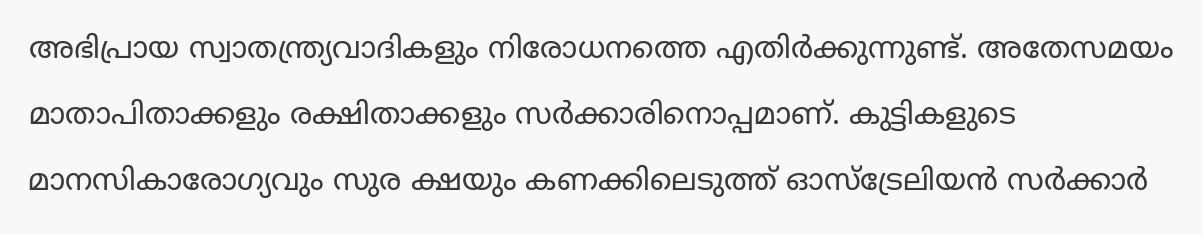അഭിപ്രായ സ്വാതന്ത്ര്യവാദികളും നിരോധനത്തെ എതിർക്കുന്നുണ്ട്. അതേസമയം മാതാപിതാക്കളും രക്ഷിതാക്കളും സർക്കാരിനൊപ്പമാണ്. കുട്ടികളുടെ മാനസികാരോഗ്യവും സുര ക്ഷയും കണക്കിലെടുത്ത് ഓസ്ട്രേലിയൻ സർക്കാർ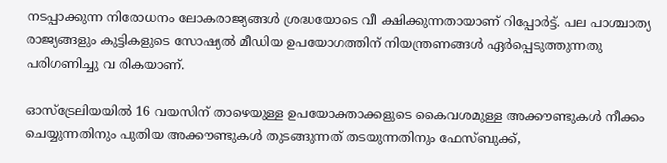നടപ്പാക്കുന്ന നിരോധനം ലോകരാജ്യങ്ങൾ ശ്രദ്ധയോടെ വീ ക്ഷിക്കുന്നതായാണ് റിപ്പോർട്ട്. പല പാശ്ചാത്യ രാജ്യങ്ങളും കുട്ടികളുടെ സോഷ്യൽ മീഡിയ ഉപയോഗത്തിന് നിയന്ത്രണങ്ങൾ ഏർപ്പെടുത്തുന്നതു പരിഗണിച്ചു വ രികയാണ്.

ഓസ്ട്രേലിയയിൽ 16 വയസിന് താഴെയുള്ള ഉപയോക്താക്കളുടെ കൈവശമുള്ള അക്കൗണ്ടുകൾ നീക്കം ചെയ്യുന്നതിനും പുതിയ അക്കൗണ്ടുകൾ തുടങ്ങുന്നത് തടയുന്നതിനും ഫേസ്ബുക്ക്,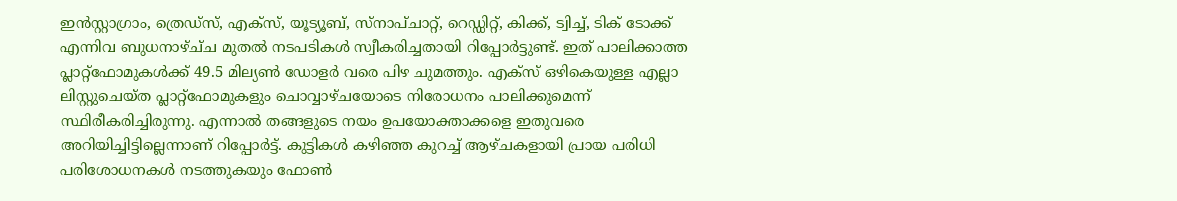ഇൻസ്റ്റാഗ്രാം, ത്രെഡ്സ്, എക്സ്, യൂട്യൂബ്, സ്‌നാപ്‌ചാറ്റ്, റെഡ്ഡിറ്റ്, കിക്ക്, ട്വിച്ച്, ടിക് ടോക്ക് എന്നിവ ബുധനാഴ്ച്‌ച മുതൽ നടപടികൾ സ്വീകരിച്ചതായി റിപ്പോർട്ടുണ്ട്. ഇത് പാലിക്കാത്ത പ്ലാറ്റ്ഫോമുകൾക്ക് 49.5 മില്യൺ ഡോളർ വരെ പിഴ ചുമത്തും. എക്സ് ഒഴികെയുള്ള എല്ലാ ലിസ്റ്റുചെയ്‌ത പ്ലാറ്റ്ഫോമുകളും ചൊവ്വാഴ്‌ചയോടെ നിരോധനം പാലിക്കുമെന്ന് സ്ഥിരീകരിച്ചിരുന്നു. എന്നാൽ തങ്ങളുടെ നയം ഉപയോക്താക്കളെ ഇതുവരെ അറിയിച്ചിട്ടില്ലെന്നാണ് റിപ്പോർട്ട്. കുട്ടികൾ കഴിഞ്ഞ കുറച്ച് ആഴ്‌ചകളായി പ്രായ പരിധി പരിശോധനകൾ നടത്തുകയും ഫോൺ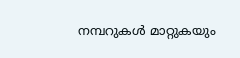നമ്പറുകൾ മാറ്റുകയും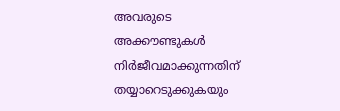അവരുടെ അക്കൗണ്ടുകൾ നിർജീവമാക്കുന്നതിന് തയ്യാറെടുക്കുകയും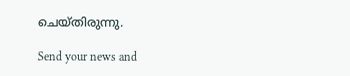ചെയ്‌തിരുന്നു.

Send your news and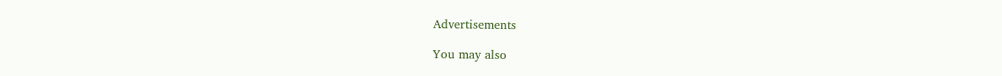Advertisements

You may also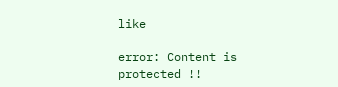like

error: Content is protected !!